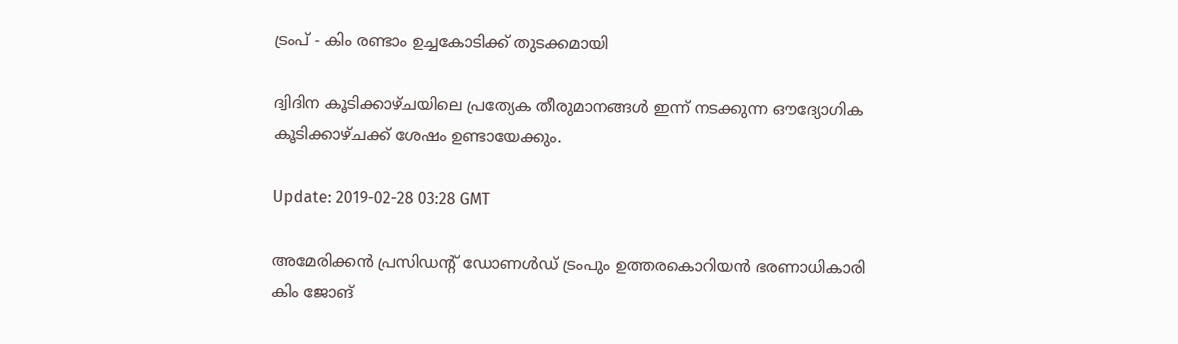ട്രംപ് - കിം രണ്ടാം ഉച്ചകോടിക്ക് തുടക്കമായി

ദ്വിദിന കൂടിക്കാഴ്ചയിലെ പ്രത്യേക തീരുമാനങ്ങൾ ഇന്ന് നടക്കുന്ന ഔദ്യോഗിക കൂടിക്കാഴ്ചക്ക് ശേഷം ഉണ്ടായേക്കും.

Update: 2019-02-28 03:28 GMT

അമേരിക്കന്‍ പ്രസിഡന്റ് ഡോണൾഡ് ട്രംപും ഉത്തരകൊറിയന്‍ ഭരണാധികാരി കിം ജോങ്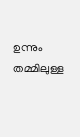ഉന്നും തമ്മിലുള്ള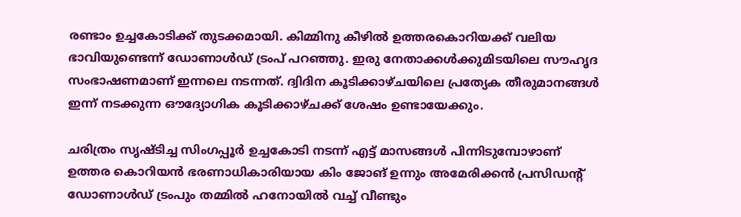രണ്ടാം ഉച്ചകോടിക്ക് തുടക്കമായി. കിമ്മിനു കീഴില്‍ ഉത്തരകൊറിയക്ക് വലിയ ഭാവിയുണ്ടെന്ന് ഡോണാൾഡ് ട്രംപ് പറഞ്ഞു. ഇരു നേതാക്കള്‍ക്കുമിടയിലെ സൗഹൃദ സംഭാഷണമാണ് ഇന്നലെ നടന്നത്. ദ്വിദിന കൂടിക്കാഴ്ചയിലെ പ്രത്യേക തീരുമാനങ്ങൾ ഇന്ന് നടക്കുന്ന ഔദ്യോഗിക കൂടിക്കാഴ്ചക്ക് ശേഷം ഉണ്ടായേക്കും.

ചരിത്രം സൃഷ്ടിച്ച സിംഗപ്പൂര്‍ ഉച്ചകോടി നടന്ന് എട്ട് മാസങ്ങൾ പിന്നിടുമ്പോഴാണ് ഉത്തര കൊറിയന്‍ ഭരണാധികാരിയായ കിം ജോങ് ഉന്നും അമേരിക്കന്‍ പ്രസിഡന്റ് ഡോണാൾഡ് ട്രംപും തമ്മില്‍ ഹനോയില്‍ വച്ച് വീണ്ടും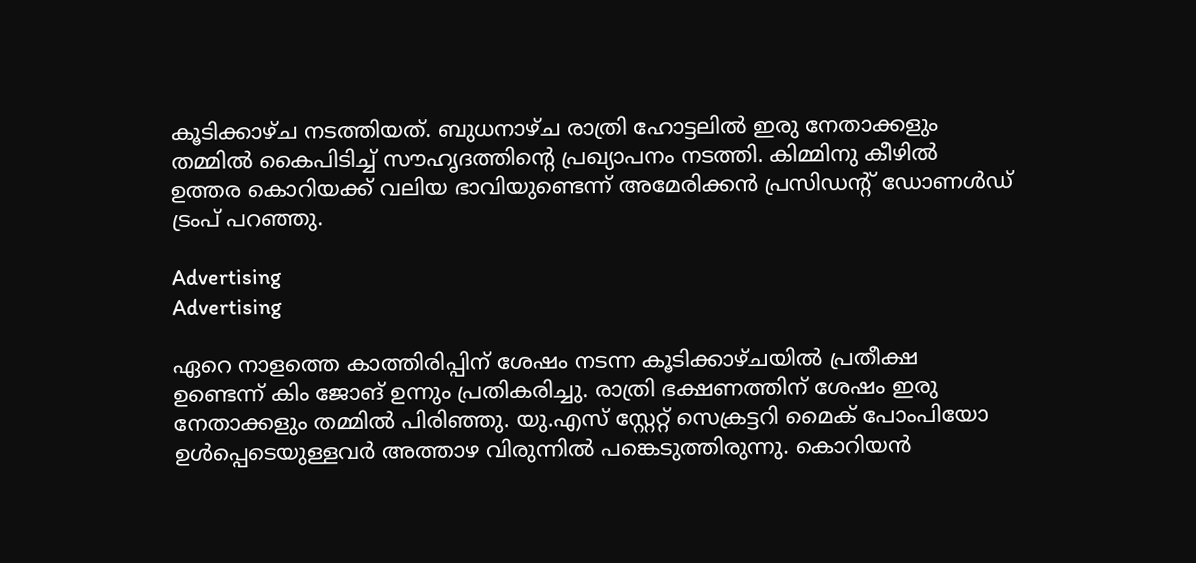കൂടിക്കാഴ്ച നടത്തിയത്. ബുധനാഴ്ച രാത്രി ഹോട്ടലില്‍ ഇരു നേതാക്കളും തമ്മില്‍ കൈപിടിച്ച് സൗഹൃദത്തിന്റെ പ്രഖ്യാപനം നടത്തി. കിമ്മിനു കീഴില്‍ ഉത്തര കൊറിയക്ക് വലിയ ഭാവിയുണ്ടെന്ന് അമേരിക്കന്‍ പ്രസിഡന്റ് ഡോണൾഡ് ട്രംപ് പറഞ്ഞു.

Advertising
Advertising

ഏറെ നാളത്തെ കാത്തിരിപ്പിന് ശേഷം നടന്ന കൂടിക്കാഴ്ചയില്‍ പ്രതീക്ഷ ഉണ്ടെന്ന് കിം ജോങ് ഉന്നും പ്രതികരിച്ചു. രാത്രി ഭക്ഷണത്തിന് ശേഷം ഇരു നേതാക്കളും തമ്മില്‍ പിരിഞ്ഞു. യു.എസ് സ്റ്റേറ്റ് സെക്രട്ടറി മൈക് പോംപിയോ ഉൾപ്പെടെയുള്ളവര്‍ അത്താഴ വിരുന്നില്‍ പങ്കെടുത്തിരുന്നു. കൊറിയന്‍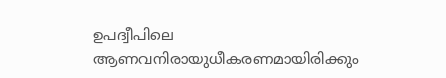ഉപദ്വീപിലെ ആണവനിരായുധീകരണമായിരിക്കും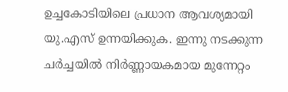ഉച്ചകോടിയിലെ പ്രധാന ആവശ്യമായി യു.എസ് ഉന്നയിക്കുക. ഇന്നു നടക്കുന്ന ചര്‍ച്ചയില്‍ നിര്‍ണ്ണായകമായ മുന്നേറ്റം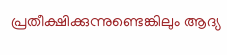പ്രതീക്ഷിക്കുന്നുണ്ടെങ്കിലും ആദ്യ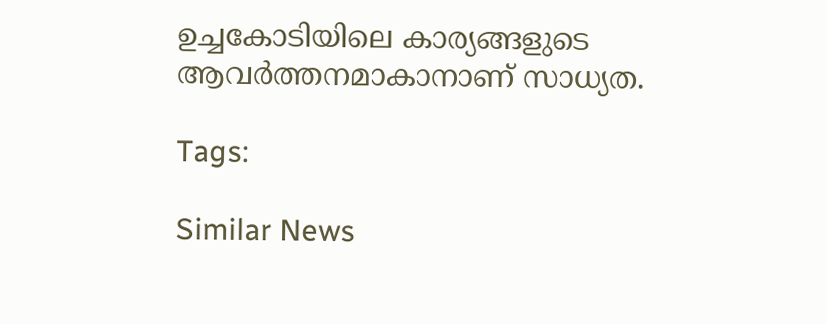ഉച്ചകോടിയിലെ കാര്യങ്ങളുടെ ആവര്‍ത്തനമാകാനാണ് സാധ്യത.

Tags:

Similar News